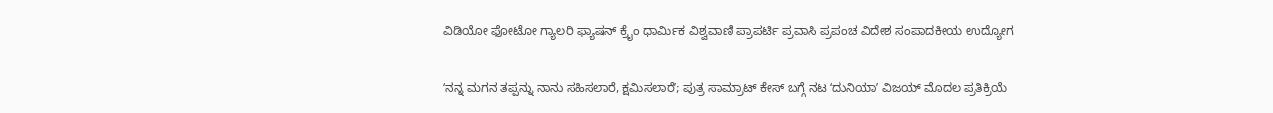ವಿಡಿಯೋ ಫೋಟೋ ಗ್ಯಾಲರಿ ಫ್ಯಾಷನ್ ಕ್ರೈಂ ಧಾರ್ಮಿಕ ವಿಶ್ವವಾಣಿ ಪ್ರಾಪರ್ಟಿ ಪ್ರವಾಸಿ ಪ್ರಪಂಚ ವಿದೇಶ ಸಂಪಾದಕೀಯ ಉದ್ಯೋಗ

ʻನನ್ನ ಮಗನ ತಪ್ಪನ್ನು ನಾನು ಸಹಿಸಲಾರೆ, ಕ್ಷಮಿಸಲಾರೆʼ; ಪುತ್ರ ಸಾಮ್ರಾಟ್‌ ಕೇಸ್‌ ಬಗ್ಗೆ ನಟ ʻದುನಿಯಾʼ ವಿಜಯ್‌ ಮೊದಲ ಪ್ರತಿಕ್ರಿಯೆ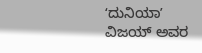ʻದುನಿಯಾʼ ವಿಜಯ್‌ ಅವರ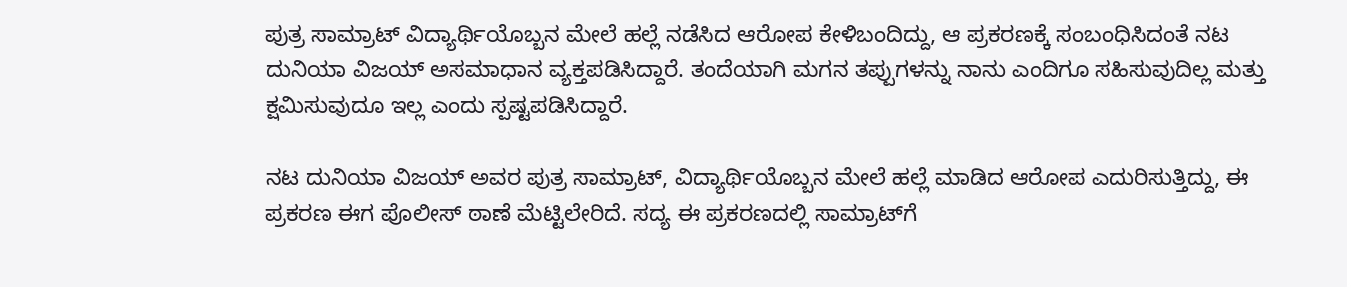ಪುತ್ರ ಸಾಮ್ರಾಟ್ ವಿದ್ಯಾರ್ಥಿಯೊಬ್ಬನ ಮೇಲೆ ಹಲ್ಲೆ ನಡೆಸಿದ ಆರೋಪ ಕೇಳಿಬಂದಿದ್ದು, ಆ ಪ್ರಕರಣಕ್ಕೆ ಸಂಬಂಧಿಸಿದಂತೆ ನಟ ದುನಿಯಾ ವಿಜಯ್ ಅಸಮಾಧಾನ ವ್ಯಕ್ತಪಡಿಸಿದ್ದಾರೆ. ತಂದೆಯಾಗಿ ಮಗನ ತಪ್ಪುಗಳನ್ನು ನಾನು ಎಂದಿಗೂ ಸಹಿಸುವುದಿಲ್ಲ ಮತ್ತು ಕ್ಷಮಿಸುವುದೂ ಇಲ್ಲ ಎಂದು ಸ್ಪಷ್ಟಪಡಿಸಿದ್ದಾರೆ.

ನಟ ದುನಿಯಾ ವಿಜಯ್‌ ಅವರ ಪುತ್ರ ಸಾಮ್ರಾಟ್‌, ವಿದ್ಯಾರ್ಥಿಯೊಬ್ಬನ ಮೇಲೆ ಹಲ್ಲೆ ಮಾಡಿದ ಆರೋಪ ಎದುರಿಸುತ್ತಿದ್ದು, ಈ ಪ್ರಕರಣ ಈಗ ಪೊಲೀಸ್‌ ಠಾಣೆ ಮೆಟ್ಟಿಲೇರಿದೆ. ಸದ್ಯ ಈ ಪ್ರಕರಣದಲ್ಲಿ ಸಾಮ್ರಾಟ್‌ಗೆ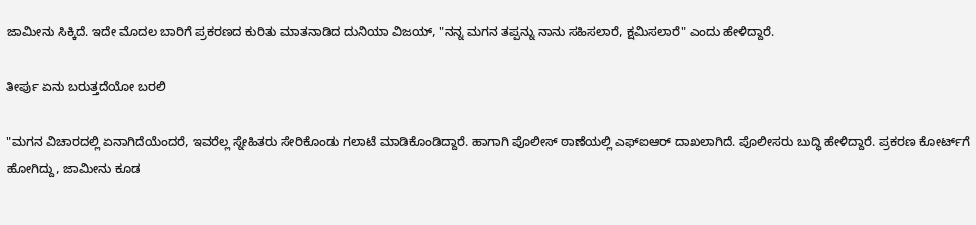ಜಾಮೀನು ಸಿಕ್ಕಿದೆ. ಇದೇ ಮೊದಲ ಬಾರಿಗೆ ಪ್ರಕರಣದ ಕುರಿತು ಮಾತನಾಡಿದ ದುನಿಯಾ ವಿಜಯ್‌, "ನನ್ನ ಮಗನ ತಪ್ಪನ್ನು ನಾನು ಸಹಿಸಲಾರೆ, ಕ್ಷಮಿಸಲಾರೆ" ಎಂದು ಹೇಳಿದ್ದಾರೆ.

ತೀರ್ಪು ಏನು ಬರುತ್ತದೆಯೋ ಬರಲಿ

"ಮಗನ ವಿಚಾರದಲ್ಲಿ ಏನಾಗಿದೆಯೆಂದರೆ, ಇವರೆಲ್ಲ ಸ್ನೇಹಿತರು ಸೇರಿಕೊಂಡು ಗಲಾಟೆ ಮಾಡಿಕೊಂಡಿದ್ದಾರೆ. ಹಾಗಾಗಿ ಪೊಲೀಸ್ ಠಾಣೆಯಲ್ಲಿ ಎಫ್‌ಐಆರ್ ದಾಖಲಾಗಿದೆ. ಪೊಲೀಸರು ಬುದ್ಧಿ ಹೇಳಿದ್ದಾರೆ. ಪ್ರಕರಣ ಕೋರ್ಟ್‌ಗೆ ಹೋಗಿದ್ದು, ಜಾಮೀನು ಕೂಡ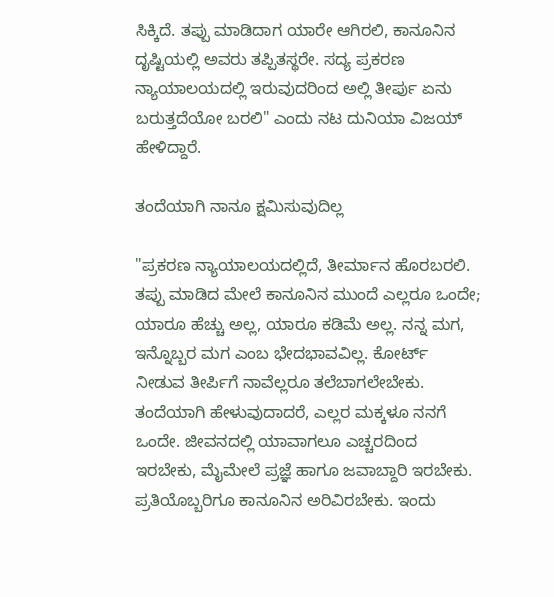ಸಿಕ್ಕಿದೆ. ತಪ್ಪು ಮಾಡಿದಾಗ ಯಾರೇ ಆಗಿರಲಿ, ಕಾನೂನಿನ ದೃಷ್ಟಿಯಲ್ಲಿ ಅವರು ತಪ್ಪಿತಸ್ಥರೇ. ಸದ್ಯ ಪ್ರಕರಣ ನ್ಯಾಯಾಲಯದಲ್ಲಿ ಇರುವುದರಿಂದ ಅಲ್ಲಿ ತೀರ್ಪು ಏನು ಬರುತ್ತದೆಯೋ ಬರಲಿ" ಎಂದು ನಟ ದುನಿಯಾ ವಿಜಯ್ ಹೇಳಿದ್ದಾರೆ.

ತಂದೆಯಾಗಿ ನಾನೂ ಕ್ಷಮಿಸುವುದಿಲ್ಲ

"ಪ್ರಕರಣ ನ್ಯಾಯಾಲಯದಲ್ಲಿದೆ, ತೀರ್ಮಾನ ಹೊರಬರಲಿ. ತಪ್ಪು ಮಾಡಿದ ಮೇಲೆ ಕಾನೂನಿನ ಮುಂದೆ ಎಲ್ಲರೂ ಒಂದೇ; ಯಾರೂ ಹೆಚ್ಚು ಅಲ್ಲ, ಯಾರೂ ಕಡಿಮೆ ಅಲ್ಲ. ನನ್ನ ಮಗ, ಇನ್ನೊಬ್ಬರ ಮಗ ಎಂಬ ಭೇದಭಾವವಿಲ್ಲ. ಕೋರ್ಟ್ ನೀಡುವ ತೀರ್ಪಿಗೆ ನಾವೆಲ್ಲರೂ ತಲೆಬಾಗಲೇಬೇಕು. ತಂದೆಯಾಗಿ ಹೇಳುವುದಾದರೆ, ಎಲ್ಲರ ಮಕ್ಕಳೂ ನನಗೆ ಒಂದೇ. ಜೀವನದಲ್ಲಿ ಯಾವಾಗಲೂ ಎಚ್ಚರದಿಂದ ಇರಬೇಕು, ಮೈಮೇಲೆ ಪ್ರಜ್ಞೆ ಹಾಗೂ ಜವಾಬ್ದಾರಿ ಇರಬೇಕು. ಪ್ರತಿಯೊಬ್ಬರಿಗೂ ಕಾನೂನಿನ ಅರಿವಿರಬೇಕು. ಇಂದು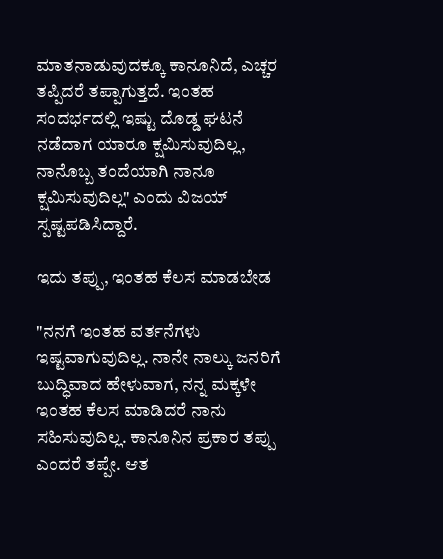ಮಾತನಾಡುವುದಕ್ಕೂ ಕಾನೂನಿದೆ, ಎಚ್ಚರ ತಪ್ಪಿದರೆ ತಪ್ಪಾಗುತ್ತದೆ. ಇಂತಹ ಸಂದರ್ಭದಲ್ಲಿ ಇಷ್ಟು ದೊಡ್ಡ ಘಟನೆ ನಡೆದಾಗ ಯಾರೂ ಕ್ಷಮಿಸುವುದಿಲ್ಲ, ನಾನೊಬ್ಬ ತಂದೆಯಾಗಿ ನಾನೂ ಕ್ಷಮಿಸುವುದಿಲ್ಲ" ಎಂದು ವಿಜಯ್ ಸ್ಪಷ್ಟಪಡಿಸಿದ್ದಾರೆ.

ಇದು ತಪ್ಪು, ಇಂತಹ ಕೆಲಸ ಮಾಡಬೇಡ

"ನನಗೆ ಇಂತಹ ವರ್ತನೆಗಳು ಇಷ್ಟವಾಗುವುದಿಲ್ಲ. ನಾನೇ ನಾಲ್ಕು ಜನರಿಗೆ ಬುದ್ಧಿವಾದ ಹೇಳುವಾಗ, ನನ್ನ ಮಕ್ಕಳೇ ಇಂತಹ ಕೆಲಸ ಮಾಡಿದರೆ ನಾನು ಸಹಿಸುವುದಿಲ್ಲ. ಕಾನೂನಿನ ಪ್ರಕಾರ ತಪ್ಪು ಎಂದರೆ ತಪ್ಪೇ. ಆತ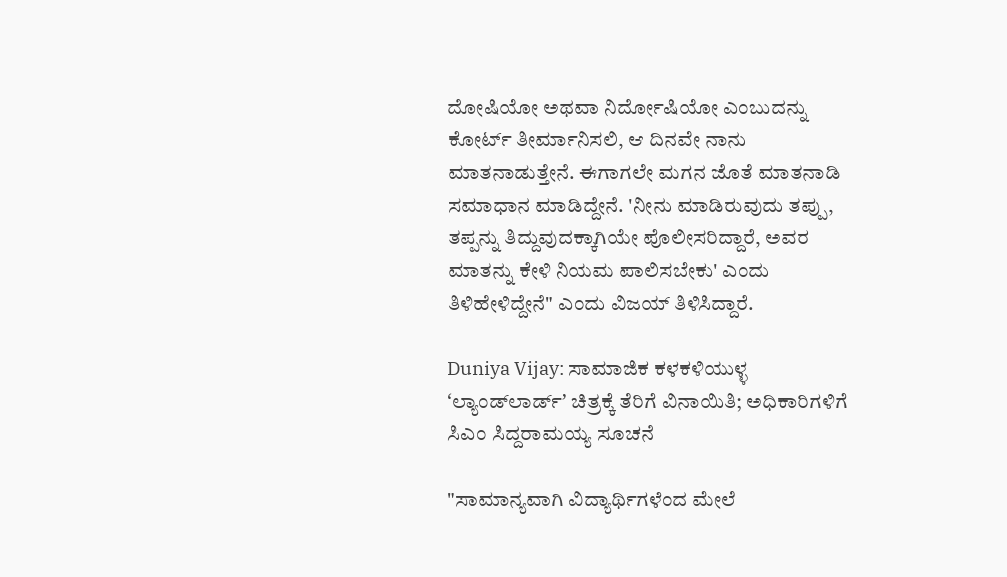ದೋಷಿಯೋ ಅಥವಾ ನಿರ್ದೋಷಿಯೋ ಎಂಬುದನ್ನು ಕೋರ್ಟ್ ತೀರ್ಮಾನಿಸಲಿ, ಆ ದಿನವೇ ನಾನು ಮಾತನಾಡುತ್ತೇನೆ. ಈಗಾಗಲೇ ಮಗನ ಜೊತೆ ಮಾತನಾಡಿ ಸಮಾಧಾನ ಮಾಡಿದ್ದೇನೆ. 'ನೀನು ಮಾಡಿರುವುದು ತಪ್ಪು, ತಪ್ಪನ್ನು ತಿದ್ದುವುದಕ್ಕಾಗಿಯೇ ಪೊಲೀಸರಿದ್ದಾರೆ, ಅವರ ಮಾತನ್ನು ಕೇಳಿ ನಿಯಮ ಪಾಲಿಸಬೇಕು' ಎಂದು ತಿಳಿಹೇಳಿದ್ದೇನೆ" ಎಂದು‌ ವಿಜಯ್ ತಿಳಿಸಿದ್ದಾರೆ.

Duniya Vijay: ಸಾಮಾಜಿಕ ಕಳಕಳಿಯುಳ್ಳ ʻಲ್ಯಾಂಡ್‌ಲಾರ್ಡ್‌ʼ ಚಿತ್ರಕ್ಕೆ ತೆರಿಗೆ ವಿನಾಯಿತಿ; ಅಧಿಕಾರಿಗಳಿಗೆ ಸಿಎಂ ಸಿದ್ದರಾಮಯ್ಯ ಸೂಚನೆ

"ಸಾಮಾನ್ಯವಾಗಿ ವಿದ್ಯಾರ್ಥಿಗಳೆಂದ ಮೇಲೆ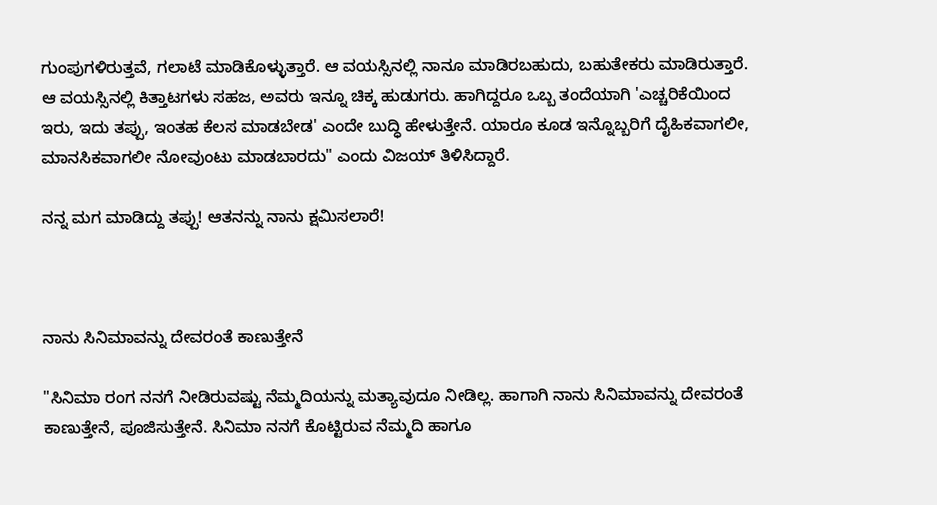ಗುಂಪುಗಳಿರುತ್ತವೆ, ಗಲಾಟೆ ಮಾಡಿಕೊಳ್ಳುತ್ತಾರೆ. ಆ ವಯಸ್ಸಿನಲ್ಲಿ ನಾನೂ ಮಾಡಿರಬಹುದು, ಬಹುತೇಕರು ಮಾಡಿರುತ್ತಾರೆ. ಆ ವಯಸ್ಸಿನಲ್ಲಿ ಕಿತ್ತಾಟಗಳು ಸಹಜ, ಅವರು ಇನ್ನೂ ಚಿಕ್ಕ ಹುಡುಗರು. ಹಾಗಿದ್ದರೂ ಒಬ್ಬ ತಂದೆಯಾಗಿ 'ಎಚ್ಚರಿಕೆಯಿಂದ ಇರು, ಇದು ತಪ್ಪು, ಇಂತಹ ಕೆಲಸ ಮಾಡಬೇಡ' ಎಂದೇ ಬುದ್ಧಿ ಹೇಳುತ್ತೇನೆ. ಯಾರೂ ಕೂಡ ಇನ್ನೊಬ್ಬರಿಗೆ ದೈಹಿಕವಾಗಲೀ, ಮಾನಸಿಕವಾಗಲೀ ನೋವುಂಟು ಮಾಡಬಾರದು" ಎಂದು‌ ವಿಜಯ್ ತಿಳಿಸಿದ್ದಾರೆ.

ನನ್ನ ಮಗ ಮಾಡಿದ್ದು ತಪ್ಪು! ಆತನನ್ನು ನಾನು ಕ್ಷಮಿಸಲಾರೆ!



ನಾನು ಸಿನಿಮಾವನ್ನು ದೇವರಂತೆ ಕಾಣುತ್ತೇನೆ

"ಸಿನಿಮಾ ರಂಗ ನನಗೆ ನೀಡಿರುವಷ್ಟು ನೆಮ್ಮದಿಯನ್ನು ಮತ್ಯಾವುದೂ ನೀಡಿಲ್ಲ. ಹಾಗಾಗಿ ನಾನು ಸಿನಿಮಾವನ್ನು ದೇವರಂತೆ ಕಾಣುತ್ತೇನೆ, ಪೂಜಿಸುತ್ತೇನೆ. ಸಿನಿಮಾ ನನಗೆ ಕೊಟ್ಟಿರುವ ನೆಮ್ಮದಿ ಹಾಗೂ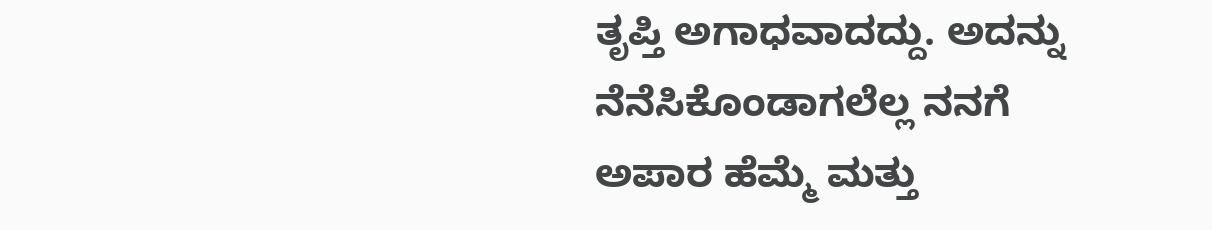ತೃಪ್ತಿ ಅಗಾಧವಾದದ್ದು. ಅದನ್ನು ನೆನೆಸಿಕೊಂಡಾಗಲೆಲ್ಲ ನನಗೆ ಅಪಾರ ಹೆಮ್ಮೆ ಮತ್ತು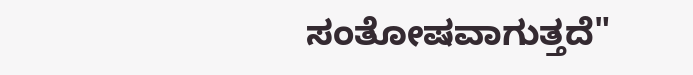ಸಂತೋಷವಾಗುತ್ತದೆ"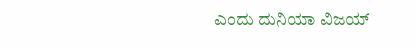ಎಂದು ದುನಿಯಾ ವಿಜಯ್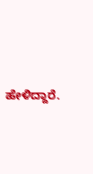ಹೇಳಿದ್ದಾರೆ.